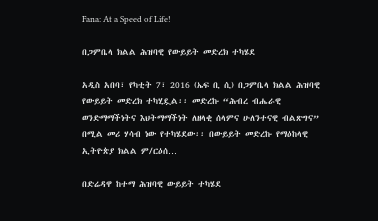Fana: At a Speed of Life!

በጋምቤላ ክልል ሕዝባዊ የውይይት መድረክ ተካሄደ

አዲስ አበባ፣ የካቲት 7፣ 2016 (ኤፍ ቢ ሲ) በጋምቤላ ክልል ሕዝባዊ የውይይት መድረክ ተካሂዷል፡፡ መድረኩ “ሕብረ ብሔራዊ ወንድማማችነትና እህትማማችነት ለዘላቂ ሰላምና ሁለንተናዊ ብልጽግና” በሚል መሪ ሃሳብ ነው የተካሄደው፡፡ በውይይት መድረኩ የማዕከላዊ ኢትዮጵያ ክልል ም/ርዕሰ…

በድሬዳዋ ከተማ ሕዝባዊ ውይይት ተካሄደ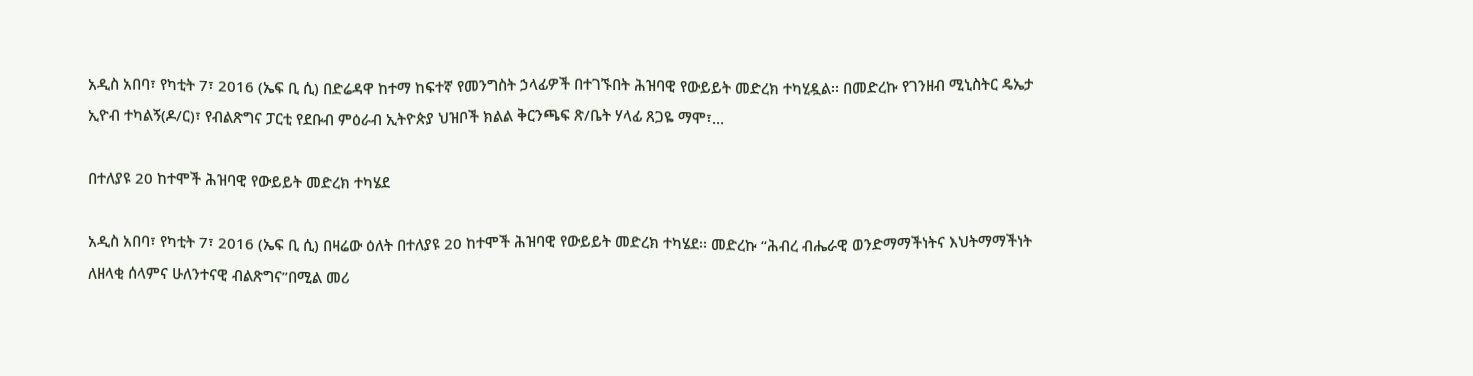አዲስ አበባ፣ የካቲት 7፣ 2016 (ኤፍ ቢ ሲ) በድሬዳዋ ከተማ ከፍተኛ የመንግስት ኃላፊዎች በተገኙበት ሕዝባዊ የውይይት መድረክ ተካሂዷል፡፡ በመድረኩ የገንዘብ ሚኒስትር ዴኤታ ኢዮብ ተካልኝ(ዶ/ር)፣ የብልጽግና ፓርቲ የደቡብ ምዕራብ ኢትዮጵያ ህዝቦች ክልል ቅርንጫፍ ጽ/ቤት ሃላፊ ጸጋዬ ማሞ፣…

በተለያዩ 20 ከተሞች ሕዝባዊ የውይይት መድረክ ተካሄደ

አዲስ አበባ፣ የካቲት 7፣ 2016 (ኤፍ ቢ ሲ) በዛሬው ዕለት በተለያዩ 20 ከተሞች ሕዝባዊ የውይይት መድረክ ተካሄደ፡፡ መድረኩ “ሕብረ ብሔራዊ ወንድማማችነትና እህትማማችነት ለዘላቂ ሰላምና ሁለንተናዊ ብልጽግና”በሚል መሪ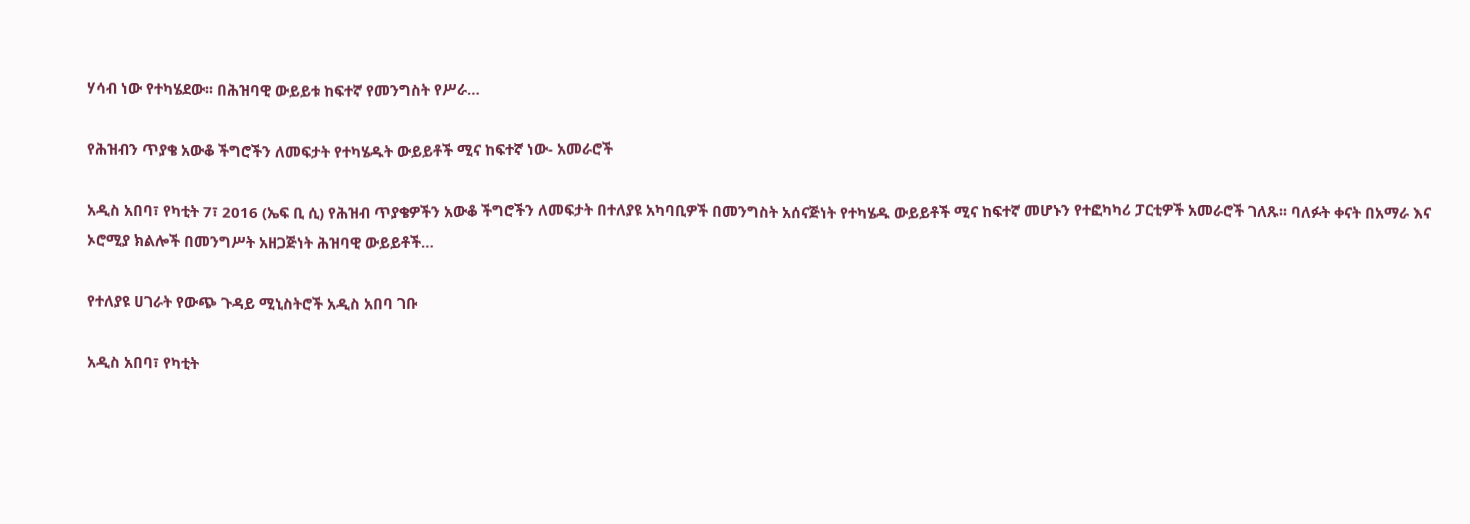ሃሳብ ነው የተካሄደው፡፡ በሕዝባዊ ውይይቱ ከፍተኛ የመንግስት የሥራ…

የሕዝብን ጥያቄ አውቆ ችግሮችን ለመፍታት የተካሄዱት ውይይቶች ሚና ከፍተኛ ነው- አመራሮች

አዲስ አበባ፣ የካቲት 7፣ 2016 (ኤፍ ቢ ሲ) የሕዝብ ጥያቄዎችን አውቆ ችግሮችን ለመፍታት በተለያዩ አካባቢዎች በመንግስት አሰናጅነት የተካሄዱ ውይይቶች ሚና ከፍተኛ መሆኑን የተፎካካሪ ፓርቲዎች አመራሮች ገለጹ፡፡ ባለፉት ቀናት በአማራ እና ኦሮሚያ ክልሎች በመንግሥት አዘጋጅነት ሕዝባዊ ውይይቶች…

የተለያዩ ሀገራት የውጭ ጉዳይ ሚኒስትሮች አዲስ አበባ ገቡ

አዲስ አበባ፣ የካቲት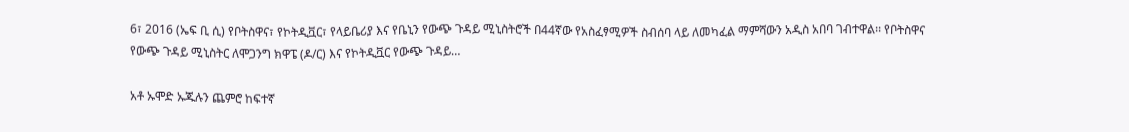6፣ 2016 (ኤፍ ቢ ሲ) የቦትስዋና፣ የኮትዲቯር፣ የላይቤሪያ እና የቤኒን የውጭ ጉዳይ ሚኒስትሮች በ44ኛው የአስፈፃሚዎች ስብሰባ ላይ ለመካፈል ማምሻውን አዲስ አበባ ገብተዋል፡፡ የቦትስዋና የውጭ ጉዳይ ሚኒስትር ለሞጋንግ ክዋፔ (ዶ/ር) እና የኮትዲቯር የውጭ ጉዳይ…

አቶ ኡሞድ ኡጁሉን ጨምሮ ከፍተኛ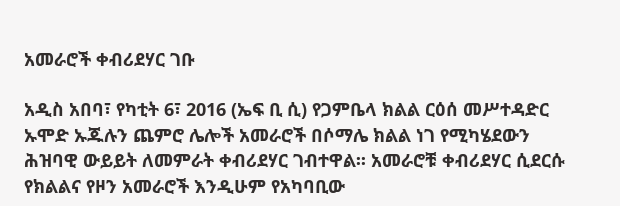አመራሮች ቀብሪደሃር ገቡ

አዲስ አበባ፣ የካቲት 6፣ 2016 (ኤፍ ቢ ሲ) የጋምቤላ ክልል ርዕሰ መሥተዳድር ኡሞድ ኡጁሉን ጨምሮ ሌሎች አመራሮች በሶማሌ ክልል ነገ የሚካሄደውን ሕዝባዊ ውይይት ለመምራት ቀብሪደሃር ገብተዋል፡፡ አመራሮቹ ቀብሪደሃር ሲደርሱ የክልልና የዞን አመራሮች እንዲሁም የአካባቢው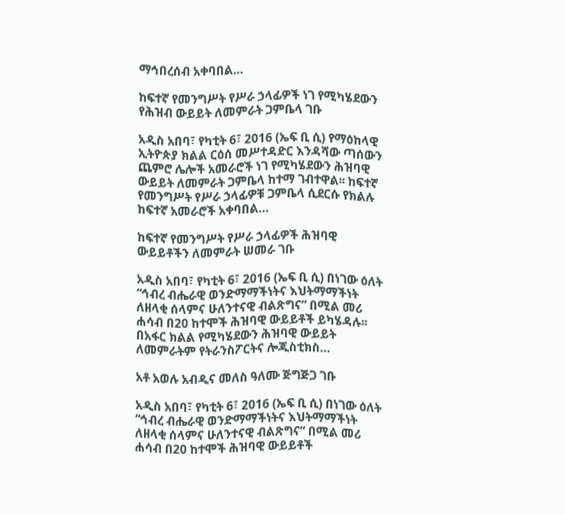ማኅበረሰብ አቀባበል…

ከፍተኛ የመንግሥት የሥራ ኃላፊዎች ነገ የሚካሄደውን የሕዝብ ውይይት ለመምራት ጋምቤላ ገቡ

አዲስ አበባ፣ የካቲት 6፣ 2016 (ኤፍ ቢ ሲ) የማዕከላዊ ኢትዮጵያ ክልል ርዕሰ መሥተዳድር እንዳሻው ጣሰውን ጨምሮ ሌሎች አመራሮች ነገ የሚካሄደውን ሕዝባዊ ውይይት ለመምራት ጋምቤላ ከተማ ገብተዋል፡፡ ከፍተኛ የመንግሥት የሥራ ኃላፊዎቹ ጋምቤላ ሲደርሱ የክልሉ ከፍተኛ አመራሮች አቀባበል…

ከፍተኛ የመንግሥት የሥራ ኃላፊዎች ሕዝባዊ ውይይቶችን ለመምራት ሠመራ ገቡ

አዲስ አበባ፣ የካቲት 6፣ 2016 (ኤፍ ቢ ሲ) በነገው ዕለት “ኅብረ ብሔራዊ ወንድማማችነትና እህትማማችነት ለዘላቂ ሰላምና ሁለንተናዊ ብልጽግና” በሚል መሪ ሐሳብ በ20 ከተሞች ሕዝባዊ ውይይቶች ይካሄዳሉ፡፡ በአፋር ክልል የሚካሄደውን ሕዝባዊ ውይይት ለመምራትም የትራንስፖርትና ሎጂስቲክስ…

አቶ አወሉ አብዲና መለስ ዓለሙ ጅግጅጋ ገቡ

አዲስ አበባ፣ የካቲት 6፣ 2016 (ኤፍ ቢ ሲ) በነገው ዕለት “ኅብረ ብሔራዊ ወንድማማችነትና እህትማማችነት ለዘላቂ ሰላምና ሁለንተናዊ ብልጽግና” በሚል መሪ ሐሳብ በ20 ከተሞች ሕዝባዊ ውይይቶች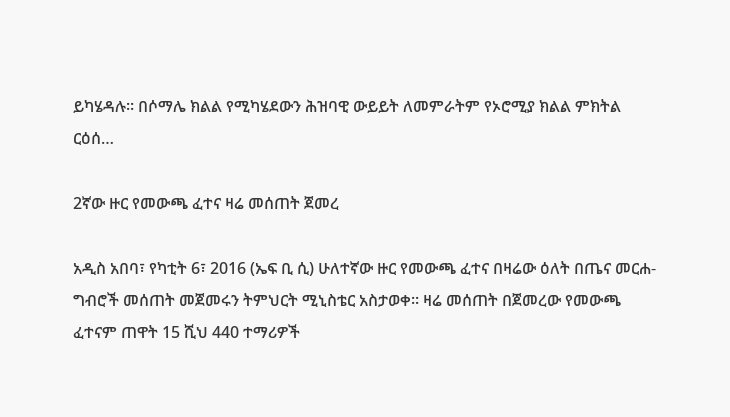ይካሄዳሉ፡፡ በሶማሌ ክልል የሚካሄደውን ሕዝባዊ ውይይት ለመምራትም የኦሮሚያ ክልል ምክትል ርዕሰ…

2ኛው ዙር የመውጫ ፈተና ዛሬ መሰጠት ጀመረ

አዲስ አበባ፣ የካቲት 6፣ 2016 (ኤፍ ቢ ሲ) ሁለተኛው ዙር የመውጫ ፈተና በዛሬው ዕለት በጤና መርሐ-ግብሮች መሰጠት መጀመሩን ትምህርት ሚኒስቴር አስታወቀ፡፡ ዛሬ መሰጠት በጀመረው የመውጫ ፈተናም ጠዋት 15 ሺህ 440 ተማሪዎች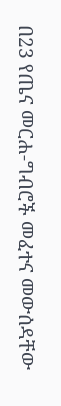በ23 የጤና መርሐ-ግብሮች መፈተና መውሰዳቸው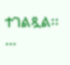ተገልጿል፡፡…